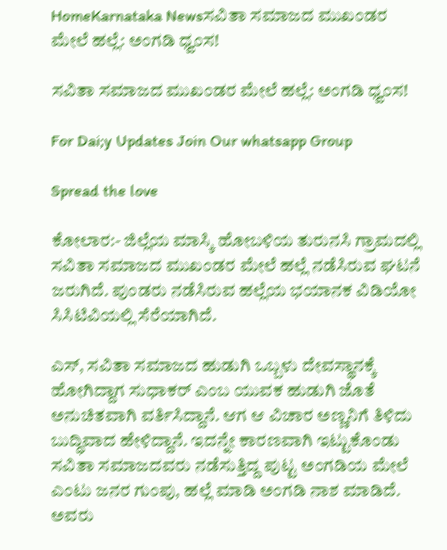HomeKarnataka Newsಸವಿತಾ ಸಮಾಜದ ಮುಖಂಡರ ಮೇಲೆ ಹಲ್ಲೆ: ಅಂಗಡಿ ಧ್ವಂಸ!

ಸವಿತಾ ಸಮಾಜದ ಮುಖಂಡರ ಮೇಲೆ ಹಲ್ಲೆ: ಅಂಗಡಿ ಧ್ವಂಸ!

For Dai;y Updates Join Our whatsapp Group

Spread the love

ಕೋಲಾರ:- ಜಿಲ್ಲೆಯ ಮಾಸ್ಕಿ ಹೋಬಳಿಯ ತುರುನಸಿ ಗ್ರಾಮದಲ್ಲಿ ಸವಿತಾ ಸಮಾಜದ ಮುಖಂಡರ ಮೇಲೆ ಹಲ್ಲೆ ನಡೆಸಿರುವ ಘಟನೆ ಜರುಗಿದೆ. ಪುಂಡರು ನಡೆಸಿರುವ ಹಲ್ಲೆಯ ಭಯಾನಕ ವಿಡಿಯೋ ಸಿಸಿಟಿವಿಯಲ್ಲಿ ಸೆರೆಯಾಗಿದೆ.

ಎಸ್, ಸವಿತಾ ಸಮಾಜದ ಹುಡುಗಿ ಒಬ್ಬಳು ದೇವಸ್ಥಾನಕ್ಕೆ ಹೋಗಿದ್ದಾಗ ಸುಧಾಕರ್ ಎಂಬ ಯುವಕ ಹುಡುಗಿ ಜೊತೆ ಅನುಚಿತವಾಗಿ ವರ್ತಿಸಿದ್ದಾನೆ. ಆಗ ಆ ವಿಚಾರ ಅಣ್ಣನಿಗೆ ತಿಳಿದು ಬುದ್ಧಿವಾದ ಹೇಳಿದ್ದಾನೆ. ಇದನ್ನೇ ಕಾರಣವಾಗಿ ಇಟ್ಟುಕೊಂಡು ಸವಿತಾ ಸಮಾಜದವರು ನಡೆಸುತ್ತಿದ್ದ ಪುಟ್ಟ ಅಂಗಡಿಯ ಮೇಲೆ ಎಂಟು ಜನರ ಗುಂಪು, ಹಲ್ಲೆ ಮಾಡಿ ಅಂಗಡಿ ನಾಶ ಮಾಡಿದೆ. ಅವರು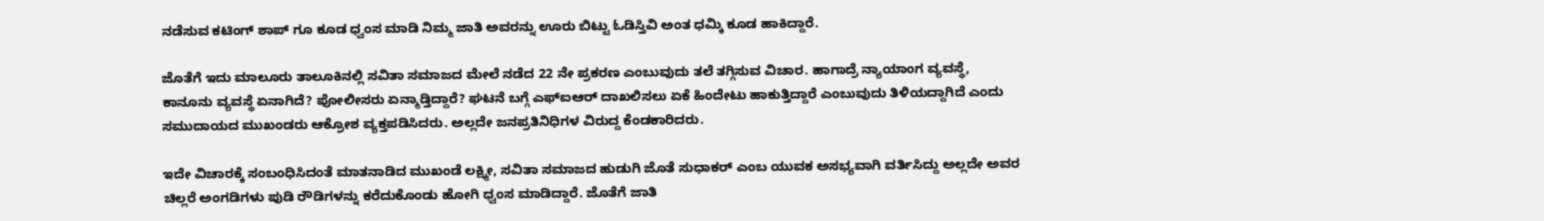ನಡೆಸುವ ಕಟಿಂಗ್ ಶಾಪ್ ಗೂ ಕೂಡ ಧ್ವಂಸ ಮಾಡಿ ನಿಮ್ಮ ಜಾತಿ ಅವರನ್ನು ಊರು ಬಿಟ್ಟು ಓಡಿಸ್ತಿವಿ ಅಂತ ಧಮ್ಕಿ ಕೂಡ ಹಾಕಿದ್ದಾರೆ.

ಜೊತೆಗೆ ಇದು ಮಾಲೂರು ತಾಲೂಕಿನಲ್ಲಿ ಸವಿತಾ ಸಮಾಜದ ಮೇಲೆ ನಡೆದ 22 ನೇ ಪ್ರಕರಣ ಎಂಬುವುದು ತಲೆ ತಗ್ಗಿಸುವ ವಿಚಾರ. ಹಾಗಾದ್ರೆ ನ್ಯಾಯಾಂಗ ವ್ಯವಸ್ಥೆ, ಕಾನೂನು ವ್ಯವಸ್ಥೆ ಏನಾಗಿದೆ? ಪೋಲೀಸರು ಏನ್ಮಾಡ್ತಿದ್ದಾರೆ? ಘಟನೆ ಬಗ್ಗೆ ಎಫ್ಐಆರ್ ದಾಖಲಿಸಲು ಏಕೆ ಹಿಂದೇಟು ಹಾಕುತ್ತಿದ್ದಾರೆ ಎಂಬುವುದು ತಿಳಿಯದ್ದಾಗಿದೆ ಎಂದು ಸಮುದಾಯದ ಮುಖಂಡರು ಆಕ್ರೋಶ ವ್ಯಕ್ತಪಡಿಸಿದರು. ಅಲ್ಲದೇ ಜನಪ್ರತಿನಿಧಿಗಳ ವಿರುದ್ದ ಕೆಂಡಕಾರಿದರು.

ಇದೇ ವಿಚಾರಕ್ಕೆ ಸಂಬಂಧಿಸಿದಂತೆ ಮಾತನಾಡಿದ ಮುಖಂಡೆ ಲಕ್ಷ್ಮೀ, ಸವಿತಾ ಸಮಾಜದ ಹುಡುಗಿ ಜೊತೆ ಸುಧಾಕರ್ ಎಂಬ ಯುವಕ ಅಸಭ್ಯವಾಗಿ ವರ್ತಿಸಿದ್ದು ಅಲ್ಲದೇ ಅವರ ಚಿಲ್ಲರೆ ಅಂಗಡಿಗಳು ಪುಡಿ ರೌಡಿಗಳನ್ನು ಕರೆದುಕೊಂಡು ಹೋಗಿ ಧ್ವಂಸ ಮಾಡಿದ್ದಾರೆ. ಜೊತೆಗೆ ಜಾತಿ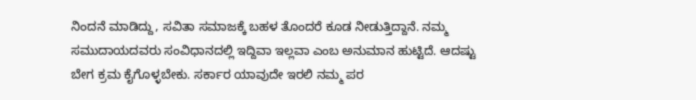ನಿಂದನೆ ಮಾಡಿದ್ದು, ಸವಿತಾ ಸಮಾಜಕ್ಕೆ ಬಹಳ ತೊಂದರೆ ಕೂಡ ನೀಡುತ್ತಿದ್ದಾನೆ. ನಮ್ಮ ಸಮುದಾಯದವರು ಸಂವಿಧಾನದಲ್ಲಿ ಇದ್ದಿವಾ ಇಲ್ಲವಾ ಎಂಬ ಅನುಮಾನ ಹುಟ್ಟಿದೆ. ಆದಷ್ಟು ಬೇಗ ಕ್ರಮ ಕೈಗೊಳ್ಳಬೇಕು. ಸರ್ಕಾರ ಯಾವುದೇ ಇರಲಿ ನಮ್ಮ ಪರ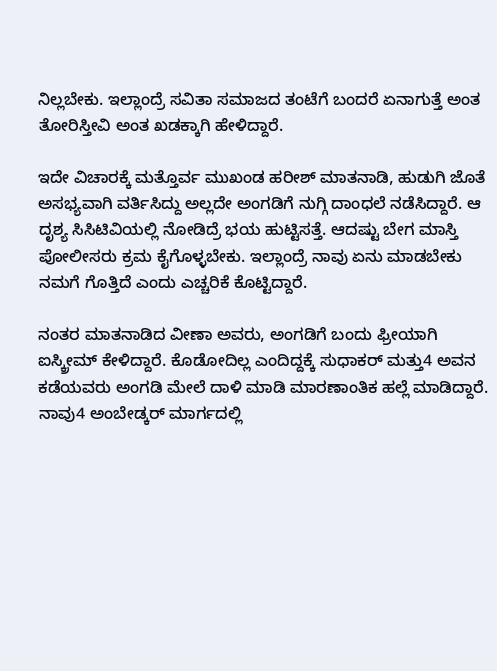ನಿಲ್ಲಬೇಕು. ಇಲ್ಲಾಂದ್ರೆ ಸವಿತಾ ಸಮಾಜದ ತಂಟೆಗೆ ಬಂದರೆ ಏನಾಗುತ್ತೆ ಅಂತ ತೋರಿಸ್ತೀವಿ ಅಂತ ಖಡಕ್ಕಾಗಿ ಹೇಳಿದ್ದಾರೆ.

ಇದೇ ವಿಚಾರಕ್ಕೆ ಮತ್ತೊರ್ವ ಮುಖಂಡ ಹರೀಶ್ ಮಾತನಾಡಿ, ಹುಡುಗಿ ಜೊತೆ ಅಸಭ್ಯವಾಗಿ ವರ್ತಿಸಿದ್ದು ಅಲ್ಲದೇ ಅಂಗಡಿಗೆ ನುಗ್ಗಿ ದಾಂಧಲೆ ನಡೆಸಿದ್ದಾರೆ. ಆ ದೃಶ್ಯ ಸಿಸಿಟಿವಿಯಲ್ಲಿ ನೋಡಿದ್ರೆ ಭಯ ಹುಟ್ಟಿಸತ್ತೆ. ಆದಷ್ಟು ಬೇಗ ಮಾಸ್ತಿ ಪೋಲೀಸರು ಕ್ರಮ ಕೈಗೊಳ್ಳಬೇಕು. ಇಲ್ಲಾಂದ್ರೆ ನಾವು ಏನು ಮಾಡಬೇಕು ನಮಗೆ ಗೊತ್ತಿದೆ ಎಂದು ಎಚ್ಚರಿಕೆ ಕೊಟ್ಟಿದ್ದಾರೆ.

ನಂತರ ಮಾತನಾಡಿದ ವೀಣಾ ಅವರು, ಅಂಗಡಿಗೆ ಬಂದು ಫ್ರೀಯಾಗಿ ಐಸ್ಕ್ರೀಮ್ ಕೇಳಿದ್ದಾರೆ. ಕೊಡೋದಿಲ್ಲ ಎಂದಿದ್ದಕ್ಕೆ ಸುಧಾಕರ್ ಮತ್ತು4 ಅವನ ಕಡೆಯವರು ಅಂಗಡಿ ಮೇಲೆ ದಾಳಿ ಮಾಡಿ ಮಾರಣಾಂತಿಕ ಹಲ್ಲೆ ಮಾಡಿದ್ದಾರೆ. ನಾವು4 ಅಂಬೇಡ್ಕರ್ ಮಾರ್ಗದಲ್ಲಿ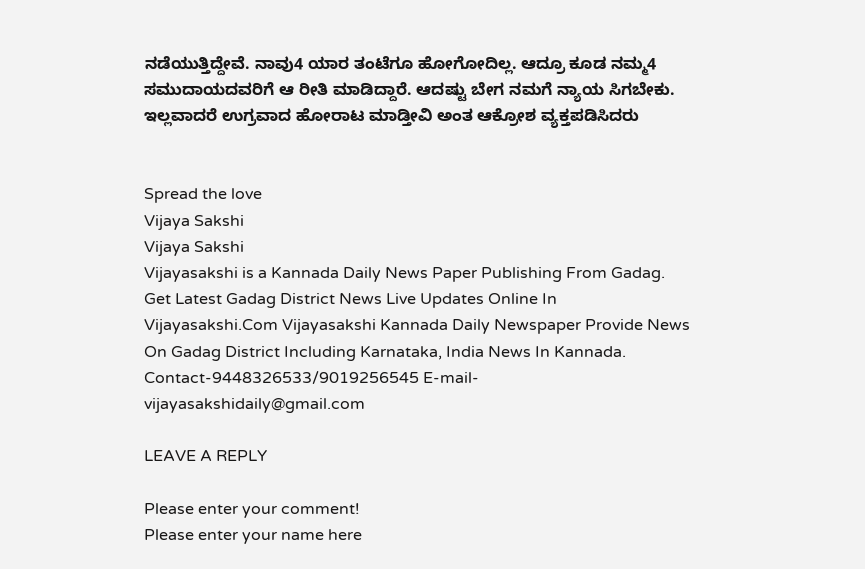ನಡೆಯುತ್ತಿದ್ದೇವೆ. ನಾವು4 ಯಾರ ತಂಟೆಗೂ ಹೋಗೋದಿಲ್ಲ. ಆದ್ರೂ ಕೂಡ ನಮ್ಮ4 ಸಮುದಾಯದವರಿಗೆ ಆ ರೀತಿ ಮಾಡಿದ್ದಾರೆ. ಆದಷ್ಟು ಬೇಗ ನಮಗೆ ನ್ಯಾಯ ಸಿಗಬೇಕು. ಇಲ್ಲವಾದರೆ ಉಗ್ರವಾದ ಹೋರಾಟ ಮಾಡ್ತೀವಿ ಅಂತ ಆಕ್ರೋಶ ವ್ಯಕ್ತಪಡಿಸಿದರು


Spread the love
Vijaya Sakshi
Vijaya Sakshi
Vijayasakshi is a Kannada Daily News Paper Publishing From Gadag. Get Latest Gadag District News Live Updates Online In Vijayasakshi.Com Vijayasakshi Kannada Daily Newspaper Provide News On Gadag District Including Karnataka, India News In Kannada. Contact-9448326533/9019256545 E-mail-vijayasakshidaily@gmail.com

LEAVE A REPLY

Please enter your comment!
Please enter your name here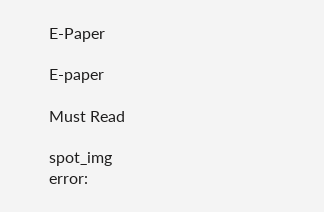E-Paper

E-paper

Must Read

spot_img
error: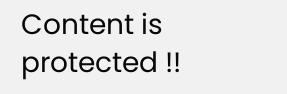Content is protected !!